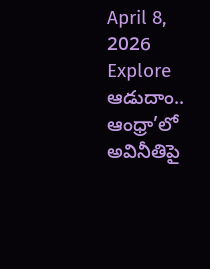April 8, 2026
Explore
ఆడుదాం.. ఆంధ్రా’లో అవినీతిపై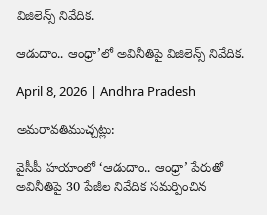విజిలెన్స్ నివేదిక.

ఆడుదాం.. ఆంధ్రా’లో అవినీతిపై విజిలెన్స్ నివేదిక.

April 8, 2026 | Andhra Pradesh

అమరావతిముచ్చట్లు:

వైసీపీ హయాంలో ‘ఆడుదాం.. ఆంధ్రా’ పేరుతో అవినీతిపై 30 పేజీల నివేదిక సమర్పించిన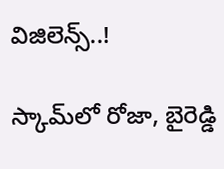విజిలెన్స్..!

స్కామ్‌లో రోజా, బైరెడ్డి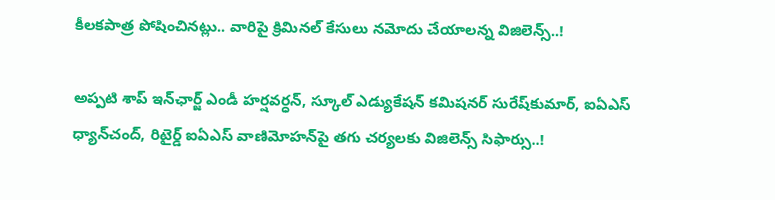కీలకపాత్ర పోషించినట్లు.. వారిపై క్రిమినల్ కేసులు నమోదు చేయాలన్న విజిలెన్స్..!

అప్పటి శాప్ ఇన్‌ఛార్జ్ ఎండీ హర్షవర్ధన్, స్కూల్ ఎడ్యుకేషన్ కమిషనర్ సురేష్‌కుమార్, ఐఏఎస్ ధ్యాన్‌చంద్, రిటైర్డ్ ఐఏఎస్ వాణిమోహన్‌పై తగు చర్యలకు విజిలెన్స్ సిఫార్సు..!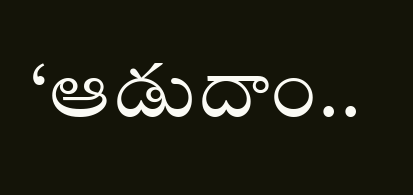‘ఆడుదాం..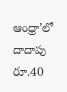ఆంధ్రా’లో దాదాపు రూ.40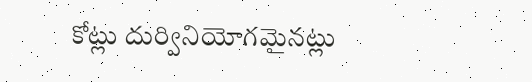కోట్లు దుర్వినియోగమైనట్లు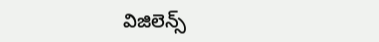విజిలెన్స్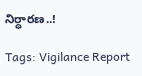నిర్ధారణ..!

Tags: Vigilance Report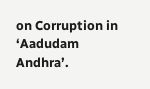on Corruption in ‘Aadudam Andhra’.